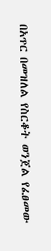በአጥር በመዝለል የስርቆት ወንጀል የፈፀመው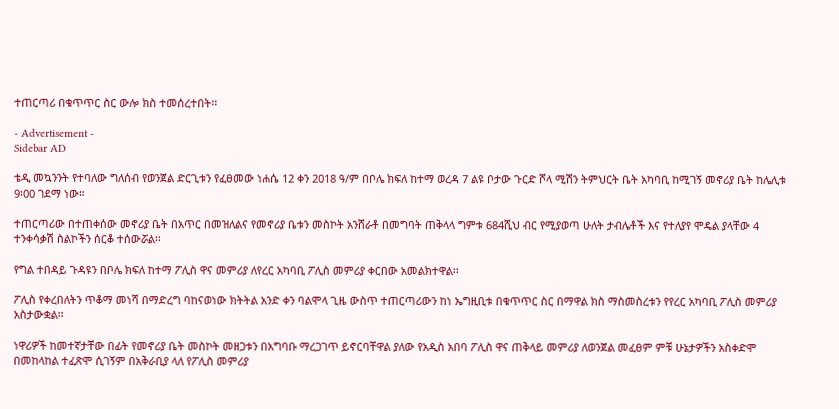ተጠርጣሪ በቁጥጥር ስር ውሎ ክስ ተመሰረተበት፡፡

- Advertisement -
Sidebar AD

ቴዲ መኳንንት የተባለው ግለሰብ የወንጀል ድርጊቱን የፈፀመው ነሐሴ 12 ቀን 2018 ዓ/ም በቦሌ ክፍለ ከተማ ወረዳ 7 ልዩ ቦታው ጉርድ ሾላ ሚሽን ትምህርት ቤት አካባቢ ከሚገኝ መኖሪያ ቤት ከሌሊቱ 9፡00 ገደማ ነው።

ተጠርጣሪው በተጠቀሰው መኖሪያ ቤት በአጥር በመዝለልና የመኖሪያ ቤቱን መስኮት አንሸራቶ በመግባት ጠቅላላ ግምቱ 684ሺህ ብር የሚያወጣ ሁለት ታብሌቶች እና የተለያየ ሞዴል ያላቸው 4 ተንቀሳቃሽ ስልኮችን ሰርቆ ተሰውሯል፡፡

የግል ተበዳይ ጉዳዩን በቦሌ ክፍለ ከተማ ፖሊስ ዋና መምሪያ ለየረር አካባቢ ፖሊስ መምሪያ ቀርበው አመልክተዋል፡፡

ፖሊስ የቀረበለትን ጥቆማ መነሻ በማድረግ ባከናወነው ክትትል አንድ ቀን ባልሞላ ጊዜ ውስጥ ተጠርጣሪውን ከነ ኤግዚቢቱ በቁጥጥር ስር በማዋል ክስ ማስመስረቱን የየረር አካባቢ ፖሊስ መምሪያ አስታውቋል፡፡

ነዋሪዎች ከመተኛታቸው በፊት የመኖሪያ ቤት መስኮት መዘጋቱን በአግባቡ ማረጋገጥ ይኖርባቸዋል ያለው የአዲስ አበባ ፖሊስ ዋና ጠቅላይ መምሪያ ለወንጀል መፈፀም ምቹ ሁኔታዎችን አስቀድሞ በመከላከል ተፈጽሞ ሲገኝም በአቅራቢያ ላለ የፖሊስ መምሪያ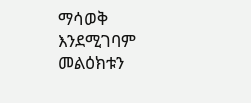ማሳወቅ እንደሚገባም መልዕክቱን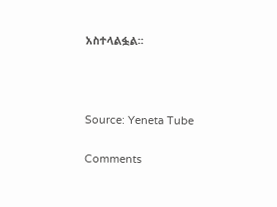አስተላልፏል፡፡



Source: Yeneta Tube

Comments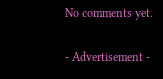No comments yet.

- Advertisement -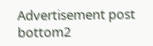Advertisement post bottom2